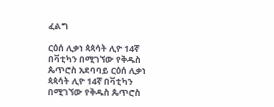ፈልግ

ርዕሰ ሊቃነ ጳጳሳት ሊዮ 14ኛ በቫቲካን በሚገኘው የቅዱስ ጴጥሮስ አደባባይ ርዕሰ ሊቃነ ጳጳሳት ሊዮ 14ኛ በቫቲካን በሚገኘው የቅዱስ ጴጥሮስ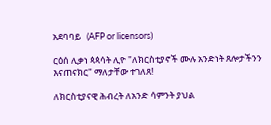አደባባይ   (AFP or licensors)

ርዕሰ ሊቃነ ጳጳሳት ሊዮ "ለክርስቲያኖች ሙሉ አንድነት ጸሎታችንን እናጠናክር" ማለታቸው ተገለጸ!

ለክርስቲያናዊ ሕብረት ለአንድ ሳምንት ያህል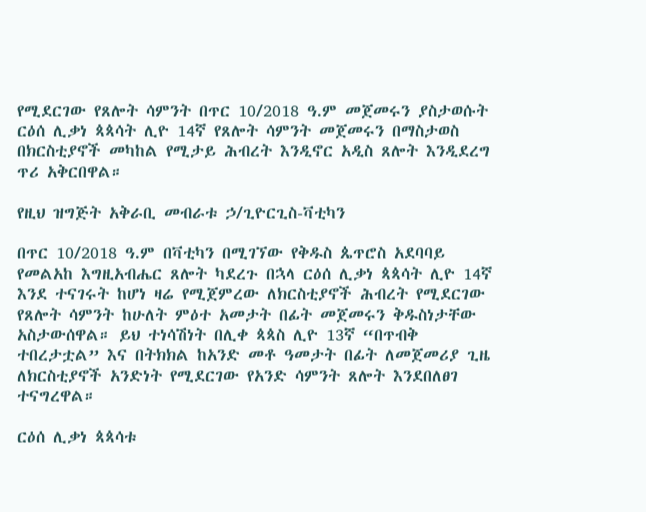የሚደርገው የጸሎት ሳምንት በጥር 10/2018 ዓ.ም መጀመሩን ያስታወሱት ርዕሰ ሊቃነ ጳጳሳት ሊዮ 14ኛ የጸሎት ሳምንት መጀመሩን በማስታወስ በክርስቲያኖች መካከል የሚታይ ሕብረት እንዲኖር አዲስ ጸሎት እንዲደረግ ጥሪ አቅርበዋል።

የዚህ ዝግጅት አቅራቢ መብራቱ ኃ/ጊዮርጊስ-ቫቲካን

በጥር 10/2018 ዓ.ም በቫቲካን በሚገኘው የቅዱስ ጴጥሮስ አደባባይ የመልአከ እግዚአብሔር ጸሎት ካደረጉ በኋላ ርዕሰ ሊቃነ ጳጳሳት ሊዮ 14ኛ እንደ ተናገሩት ከሆነ ዛሬ የሚጀምረው ለክርስቲያኖች ሕብረት የሚደርገው የጸሎት ሳምንት ከሁለት ምዕተ አመታት በፊት መጀመሩን ቅዱስነታቸው አስታውሰዋል። ይህ ተነሳሽነት በሊቀ ጳጳስ ሊዮ 13ኛ “በጥብቅ ተበረታቷል” እና በትክክል ከአንድ መቶ ዓመታት በፊት ለመጀመሪያ ጊዜ ለክርስቲያኖች አንድነት የሚደርገው የአንድ ሳምንት ጸሎት እንደበለፀገ ተናግረዋል።

ርዕሰ ሊቃነ ጳጳሳቱ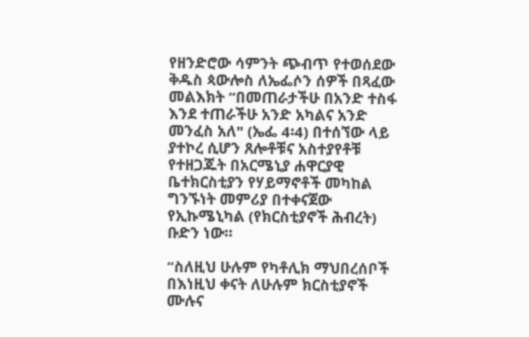የዘንድሮው ሳምንት ጭብጥ የተወሰደው ቅዱስ ጳውሎስ ለኤፌሶን ሰዎች በጻፈው መልእክት “በመጠራታችሁ በአንድ ተስፋ እንደ ተጠራችሁ አንድ አካልና አንድ መንፈስ አለ" (ኤፌ 4፡4) በተሰኘው ላይ ያተኮረ ሲሆን ጸሎቶቹና አስተያየቶቹ የተዘጋጁት በአርሜኒያ ሐዋርያዊ ቤተክርስቲያን የሃይማኖቶች መካከል ግንኙነት መምሪያ በተቀናጀው የኢኩሜኒካል (የክርስቲያኖች ሕብረት) ቡድን ነው።

“ስለዚህ ሁሉም የካቶሊክ ማህበረሰቦች በእነዚህ ቀናት ለሁሉም ክርስቲያኖች ሙሉና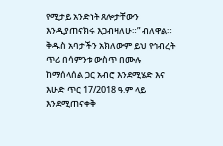የሚታይ አንድነት ጸሎታቸውን እንዲያጠናክሩ እጋብዛለሁ።” ብለዋል። ቅዱስ አባታችን አክለውም ይህ የኅብረት ጥሪ በሳምንቱ ውስጥ በሙሉ ከማሰላሰል ጋር አብሮ እንደሚሄድ እና እሁድ ጥር 17/2018 ዓ.ም ላይ እንደሚጠናቀቅ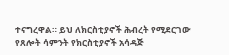ተናግረዋል። ይህ ለክርስቲያኖች ሕብረት የሚደርገው የጸሎት ሳምንት የክርስቲያኖች አሳዳጅ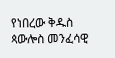የነበረው ቅዱስ ጳውሎስ መንፈሳዊ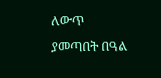ለውጥ ያመጣበት በዓል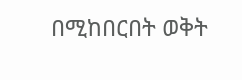በሚከበርበት ወቅት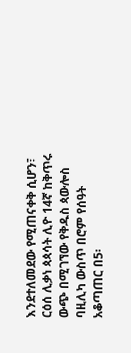እንደተለመደው የሚጠናቀቅ ሲሆን፣ ርዕሰ ሊቃነ ጳጳሳት ሊዮ 14ኛ ከቅጥሩ ውጭ በሚገኘው የቅዱስ ጳውሎስ ባዚሊካ ውስጥ በሮም የሰዓት አቆጣጠር በ5፡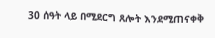30 ሰዓት ላይ በሚደርግ ጸሎት እንደሚጠናቀቅ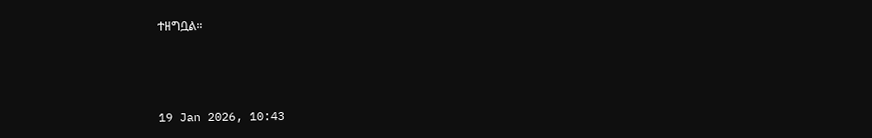ተዘግቧል።



19 Jan 2026, 10:43